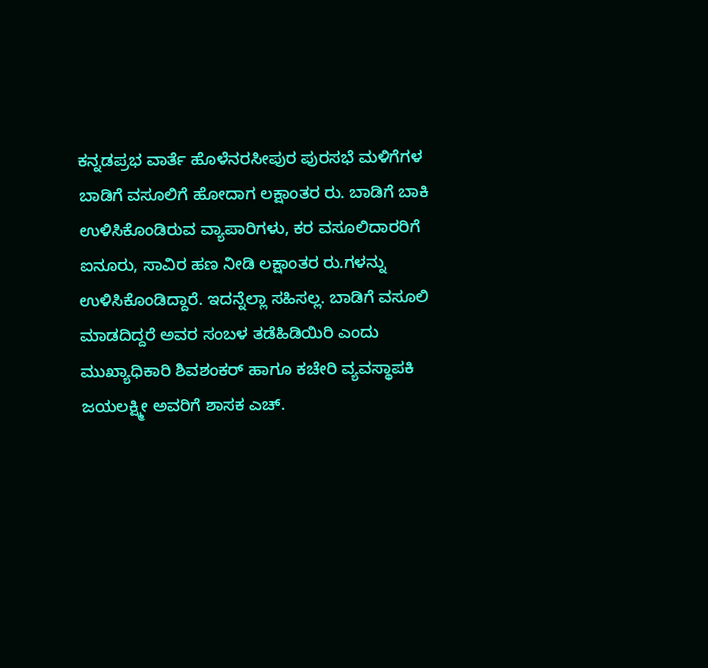ಕನ್ನಡಪ್ರಭ ವಾರ್ತೆ ಹೊಳೆನರಸೀಪುರ ಪುರಸಭೆ ಮಳಿಗೆಗಳ ಬಾಡಿಗೆ ವಸೂಲಿಗೆ ಹೋದಾಗ ಲಕ್ಷಾಂತರ ರು. ಬಾಡಿಗೆ ಬಾಕಿ ಉಳಿಸಿಕೊಂಡಿರುವ ವ್ಯಾಪಾರಿಗಳು, ಕರ ವಸೂಲಿದಾರರಿಗೆ ಐನೂರು, ಸಾವಿರ ಹಣ ನೀಡಿ ಲಕ್ಷಾಂತರ ರು.ಗಳನ್ನು ಉಳಿಸಿಕೊಂಡಿದ್ದಾರೆ. ಇದನ್ನೆಲ್ಲಾ ಸಹಿಸಲ್ಲ. ಬಾಡಿಗೆ ವಸೂಲಿ ಮಾಡದಿದ್ದರೆ ಅವರ ಸಂಬಳ ತಡೆಹಿಡಿಯಿರಿ ಎಂದು ಮುಖ್ಯಾಧಿಕಾರಿ ಶಿವಶಂಕರ್‌ ಹಾಗೂ ಕಚೇರಿ ವ್ಯವಸ್ಥಾಪಕಿ ಜಯಲಕ್ಷ್ಮೀ ಅವರಿಗೆ ಶಾಸಕ ಎಚ್.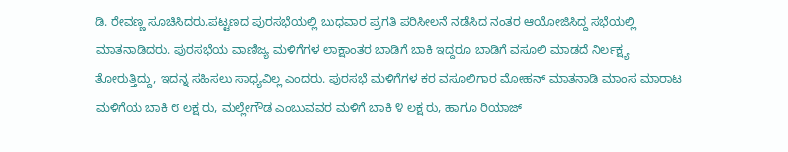ಡಿ. ರೇವಣ್ಣ ಸೂಚಿಸಿದರು.ಪಟ್ಟಣದ ಪುರಸಭೆಯಲ್ಲಿ ಬುಧವಾರ ಪ್ರಗತಿ ಪರಿಸೀಲನೆ ನಡೆಸಿದ ನಂತರ ಆಯೋಜಿಸಿದ್ದ ಸಭೆಯಲ್ಲಿ ಮಾತನಾಡಿದರು. ಪುರಸಭೆಯ ವಾಣಿಜ್ಯ ಮಳಿಗೆಗಳ ಲಾಕ್ಷಾಂತರ ಬಾಡಿಗೆ ಬಾಕಿ ಇದ್ದರೂ ಬಾಡಿಗೆ ವಸೂಲಿ ಮಾಡದೆ ನಿರ್ಲಕ್ಷ್ಯ ತೋರುತ್ತಿದ್ದು, ಇದನ್ನ ಸಹಿಸಲು ಸಾಧ್ಯವಿಲ್ಲ ಎಂದರು. ಪುರಸಭೆ ಮಳಿಗೆಗಳ ಕರ ವಸೂಲಿಗಾರ ಮೋಹನ್ ಮಾತನಾಡಿ ಮಾಂಸ ಮಾರಾಟ ಮಳಿಗೆಯ ಬಾಕಿ ೮ ಲಕ್ಷ ರು, ಮಲ್ಲೇಗೌಡ ಎಂಬುವವರ ಮಳಿಗೆ ಬಾಕಿ ೪ ಲಕ್ಷ ರು, ಹಾಗೂ ರಿಯಾಜ್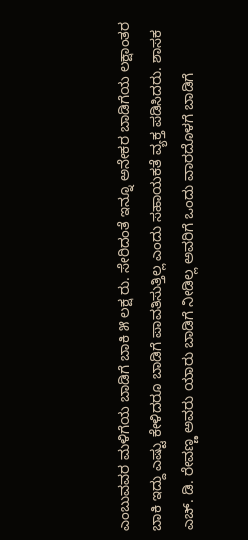ಎಂಬುವವರ ಮಳಿಗೆಯ ಬಾಡಿಗೆ ಬಾಕಿ ೫ ಲಕ್ಷ ರು. ಸೇರಿದಂತೆ ಇನ್ನೂ ಅನೇಕರ ಬಾಡಿಗೆಯ ಲಕ್ಷಾಂತರ ಬಾಕಿ ಇದ್ದು ಎಷ್ಟು ಕೇಳಿದರೂ ಬಾಡಿಗೆ ಪಾವತಿಸುತ್ತಿಲ್ಲ ಎಂದು ಸಹಾಯಕತೆ ವ್ಯಕ್ತ ಪಡಿಸಿದರು. ಶಾಸಕ ಎಚ್. ಡಿ. ರೇವಣ್ಣ ಅವರು ಯಾರು ಬಾಡಿಗೆ ನೀಡಿಲ್ಲ ಅವರಿಗೆ ಒಂದು ವಾರದೊಳಗೆ ಬಾಡಿಗೆ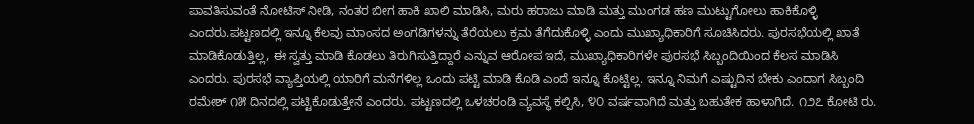ಪಾವತಿಸುವಂತೆ ನೋಟಿಸ್ ನೀಡಿ, ನಂತರ ಬೀಗ ಹಾಕಿ ಖಾಲಿ ಮಾಡಿಸಿ, ಮರು ಹರಾಜು ಮಾಡಿ ಮತ್ತು ಮುಂಗಡ ಹಣ ಮುಟ್ಟುಗೋಲು ಹಾಕಿಕೊಳ್ಳಿ ಎಂದರು.ಪಟ್ಟಣದಲ್ಲಿ ಇನ್ನೂ ಕೆಲವು ಮಾಂಸದ ಅಂಗಡಿಗಳನ್ನು ತೆರೆಯಲು ಕ್ರಮ ತೆಗೆದುಕೊಳ್ಳಿ ಎಂದು ಮುಖ್ಯಾಧಿಕಾರಿಗೆ ಸೂಚಿಸಿದರು. ಪುರಸಭೆಯಲ್ಲಿ ಖಾತೆ ಮಾಡಿಕೊಡುತ್ತಿಲ್ಲ, ಈ ಸ್ವತ್ತು ಮಾಡಿ ಕೊಡಲು ತಿರುಗಿಸುತ್ತಿದ್ದಾರೆ ಎನ್ನುವ ಆರೋಪ ಇದೆ, ಮುಖ್ಯಾಧಿಕಾರಿಗಳೇ ಪುರಸಭೆ ಸಿಬ್ಬಂದಿಯಿಂದ ಕೆಲಸ ಮಾಡಿಸಿ ಎಂದರು. ಪುರಸಭೆ ವ್ಯಾಪ್ತಿಯಲ್ಲಿ ಯಾರಿಗೆ ಮನೆಗಳಿಲ್ಲ ಒಂದು ಪಟ್ಟಿ ಮಾಡಿ ಕೊಡಿ ಎಂದೆ ಇನ್ನೂ ಕೊಟ್ಟಿಲ್ಲ. ಇನ್ನೂ ನಿಮಗೆ ಎಷ್ಟುದಿನ ಬೇಕು ಎಂದಾಗ ಸಿಬ್ಬಂದಿ ರಮೇಶ್ ೧೫ ದಿನದಲ್ಲಿ ಪಟ್ಟಿಕೊಡುತ್ತೇನೆ ಎಂದರು. ಪಟ್ಟಣದಲ್ಲಿ ಒಳಚರಂಡಿ ವ್ಯವಸ್ಥೆ ಕಲ್ಪಿಸಿ, ೪೦ ವರ್ಷವಾಗಿದೆ ಮತ್ತು ಬಹುತೇಕ ಹಾಳಾಗಿದೆ. ೧೨೭ ಕೋಟಿ ರು.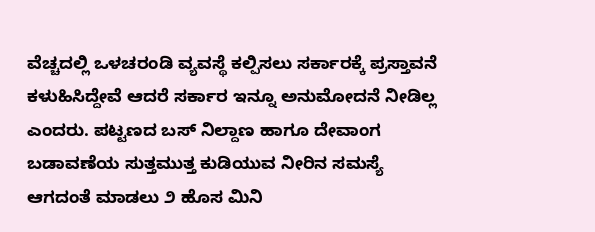ವೆಚ್ಚದಲ್ಲಿ ಒಳಚರಂಡಿ ವ್ಯವಸ್ಥೆ ಕಲ್ಪಿಸಲು ಸರ್ಕಾರಕ್ಕೆ ಪ್ರಸ್ತಾವನೆ ಕಳುಹಿಸಿದ್ದೇವೆ ಆದರೆ ಸರ್ಕಾರ ಇನ್ನೂ ಅನುಮೋದನೆ ನೀಡಿಲ್ಲ ಎಂದರು. ಪಟ್ಟಣದ ಬಸ್ ನಿಲ್ದಾಣ ಹಾಗೂ ದೇವಾಂಗ ಬಡಾವಣೆಯ ಸುತ್ತಮುತ್ತ ಕುಡಿಯುವ ನೀರಿನ ಸಮಸ್ಯೆ ಆಗದಂತೆ ಮಾಡಲು ೨ ಹೊಸ ಮಿನಿ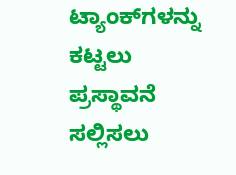ಟ್ಯಾಂಕ್‌ಗಳನ್ನು ಕಟ್ಟಲು ಪ್ರಸ್ಥಾವನೆ ಸಲ್ಲಿಸಲು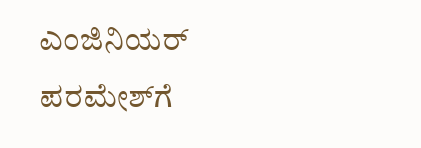ಎಂಜಿನಿಯರ್‌ ಪರಮೇಶ್‌ಗೆ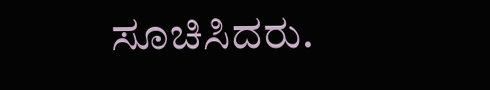ಸೂಚಿಸಿದರು.